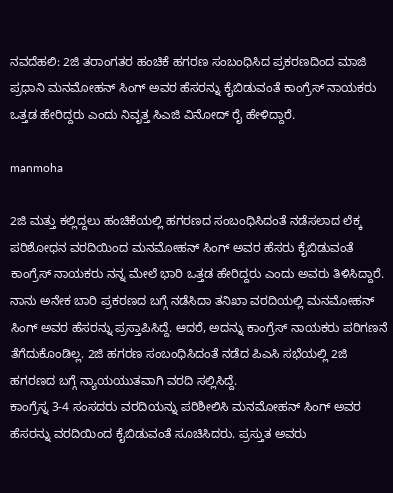ನವದೆಹಲಿ: 2ಜಿ ತರಾಂಗತರ ಹಂಚಿಕೆ ಹಗರಣ ಸಂಬಂಧಿಸಿದ ಪ್ರಕರಣದಿಂದ ಮಾಜಿ ಪ್ರಧಾನಿ ಮನಮೋಹನ್ ಸಿಂಗ್ ಅವರ ಹೆಸರನ್ನು ಕೈಬಿಡುವಂತೆ ಕಾಂಗ್ರೆಸ್ ನಾಯಕರು ಒತ್ತಡ ಹೇರಿದ್ದರು ಎಂದು ನಿವೃತ್ತ ಸಿಎಜಿ ವಿನೋದ್ ರೈ ಹೇಳಿದ್ದಾರೆ.

manmoha

2ಜಿ ಮತ್ತು ಕಲ್ಲಿದ್ದಲು ಹಂಚಿಕೆಯಲ್ಲಿ ಹಗರಣದ ಸಂಬಂಧಿಸಿದಂತೆ ನಡೆಸಲಾದ ಲೆಕ್ಕ ಪರಿಶೋಧನ ವರದಿಯಿಂದ ಮನಮೋಹನ್ ಸಿಂಗ್ ಅವರ ಹೆಸರು ಕೈಬಿಡುವಂತೆ ಕಾಂಗ್ರೆಸ್ ನಾಯಕರು ನನ್ನ ಮೇಲೆ ಭಾರಿ ಒತ್ತಡ ಹೇರಿದ್ದರು ಎಂದು ಅವರು ತಿಳಿಸಿದ್ದಾರೆ.
ನಾನು ಅನೇಕ ಬಾರಿ ಪ್ರಕರಣದ ಬಗ್ಗೆ ನಡೆಸಿದಾ ತನಿಖಾ ವರದಿಯಲ್ಲಿ ಮನಮೋಹನ್ ಸಿಂಗ್ ಅವರ ಹೆಸರನ್ನು ಪ್ರಸ್ತಾಪಿಸಿದ್ದೆ. ಆದರೆ, ಅದನ್ನು ಕಾಂಗ್ರೆಸ್ ನಾಯಕರು ಪರಿಗಣನೆ ತೆಗೆದುಕೊಂಡಿಲ್ಲ. 2ಜಿ ಹಗರಣ ಸಂಬಂಧಿಸಿದಂತೆ ನಡೆದ ಪಿಎಸಿ ಸಭೆಯಲ್ಲಿ 2ಜಿ ಹಗರಣದ ಬಗ್ಗೆ ನ್ಯಾಯಯುತವಾಗಿ ವರದಿ ಸಲ್ಲಿಸಿದ್ದೆ.
ಕಾಂಗ್ರೆಸ್ನ 3-4 ಸಂಸದರು ವರದಿಯನ್ನು ಪರಿಶೀಲಿಸಿ ಮನಮೋಹನ್ ಸಿಂಗ್ ಅವರ ಹೆಸರನ್ನು ವರದಿಯಿಂದ ಕೈಬಿಡುವಂತೆ ಸೂಚಿಸಿದರು. ಪ್ರಸ್ತುತ ಅವರು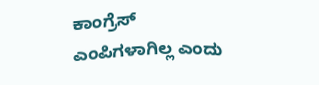ಕಾಂಗ್ರೆಸ್ ಎಂಪಿಗಳಾಗಿಲ್ಲ ಎಂದು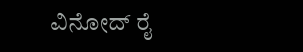ವಿನೋದ್ ರೈ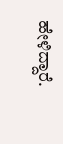ಹೇಳಿದ್ದಾರೆ.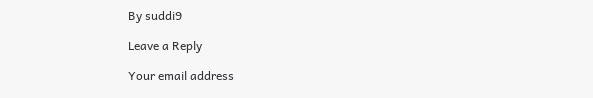By suddi9

Leave a Reply

Your email address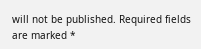will not be published. Required fields are marked *